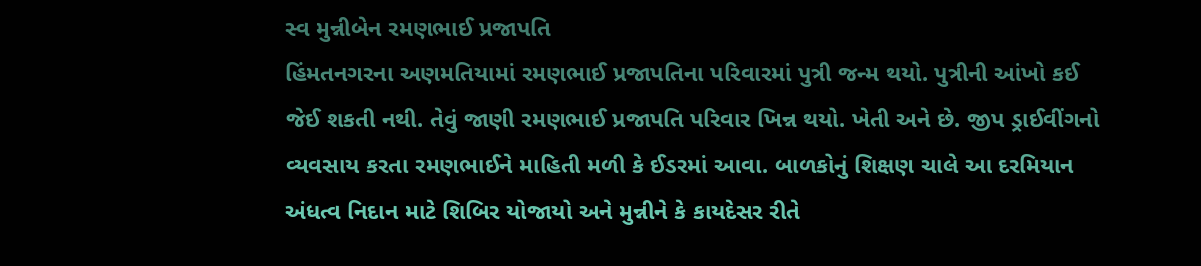સ્વ મુન્નીબેન રમણભાઈ પ્રજાપતિ
હિંમતનગરના અણમતિયામાં રમણભાઈ પ્રજાપતિના પરિવારમાં પુત્રી જન્મ થયો. પુત્રીની આંખો કઈ જેઈ શકતી નથી. તેવું જાણી રમણભાઈ પ્રજાપતિ પરિવાર ખિન્ન થયો. ખેતી અને છે. જીપ ડ્રાઈવીંગનો વ્યવસાય કરતા રમણભાઈને માહિતી મળી કે ઈડરમાં આવા. બાળકોનું શિક્ષણ ચાલે આ દરમિયાન અંધત્વ નિદાન માટે શિબિર યોજાયો અને મુન્નીને કે કાયદેસર રીતે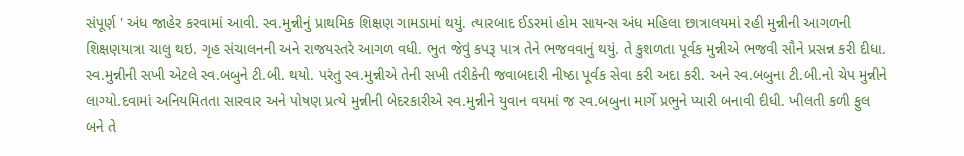સંપૂર્ણ ' અંધ જાહેર કરવામાં આવી. સ્વ.મુન્નીનું પ્રાથમિક શિક્ષણ ગામડામાં થયું. ત્યારબાદ ઈડરમાં હોમ સાયન્સ અંધ મહિલા છાત્રાલયમાં રહી મુન્નીની આગળની શિક્ષણયાત્રા ચાલુ થઇ. ગૃહ સંચાલનની અને રાજયસ્તરે આગળ વધી. ભુત જેવું કપરૂ પાત્ર તેને ભજવવાનું થયું. તે કુશળતા પૂર્વક મુન્નીએ ભજવી સૌને પ્રસન્ન કરી દીધા.
સ્વ.મુન્નીની સખી એટલે સ્વ.બબુને ટી.બી. થયો. પરંતુ સ્વ.મુન્નીએ તેની સખી તરીકેની જવાબદારી નીષ્ઠા પૂર્વક સેવા કરી અદા કરી. અને સ્વ.બબુના ટી.બી.નો ચેપ મુન્નીને લાગ્યો.દવામાં અનિયમિતતા સારવાર અને પોષણ પ્રત્યે મુન્નીની બેદરકારીએ સ્વ.મુન્નીને યુવાન વયમાં જ સ્વ.બબુના માર્ગે પ્રભુને પ્યારી બનાવી દીધી. ખીલતી કળી ફુલ બને તે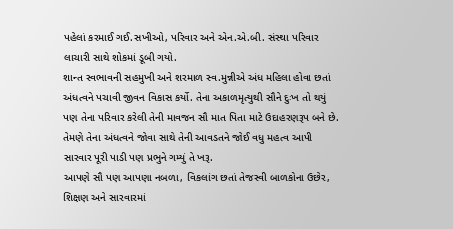પહેલાં કરમાઈ ગઈ.સખીઓ, પરિવાર અને એન.એ.બી. સંસ્થા પરિવાર લાચારી સાથે શોકમાં ડૂબી ગયો.
શાન્ત સ્વભાવની સહમુખી અને શરમાળ સ્વ.મુન્નીએ અંધ મહિલા હોવા છતાં અંધત્વને પચાવી જીવન વિકાસ કર્યો. તેના અકાળમૃત્યુથી સૌને દુઃખ તો થયું પણ તેના પરિવાર કરેલી તેની માવજન સૌ માત પિતા માટે ઉદાહરણરૂપ બને છે. તેમણે તેના અંધત્વને જોવા સાથે તેની આવડતને જોઈ વધુ મહત્વ આપી સારવાર પૂરી પાડી પણ પ્રભુને ગમ્યું તે ખરૂ.
આપણે સૌ પણ આપણા નબળા, વિકલાંગ છતાં તેજસ્વી બાળકોના ઉછેર, શિક્ષણ અને સારવારમાં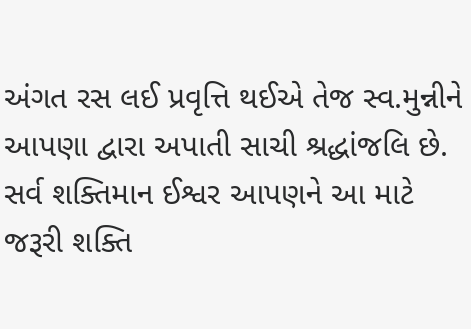અંગત રસ લઈ પ્રવૃત્તિ થઈએ તેજ સ્વ.મુન્નીને આપણા દ્વારા અપાતી સાચી શ્રદ્ધાંજલિ છે. સર્વ શક્તિમાન ઈશ્વર આપણને આ માટે જરૂરી શક્તિ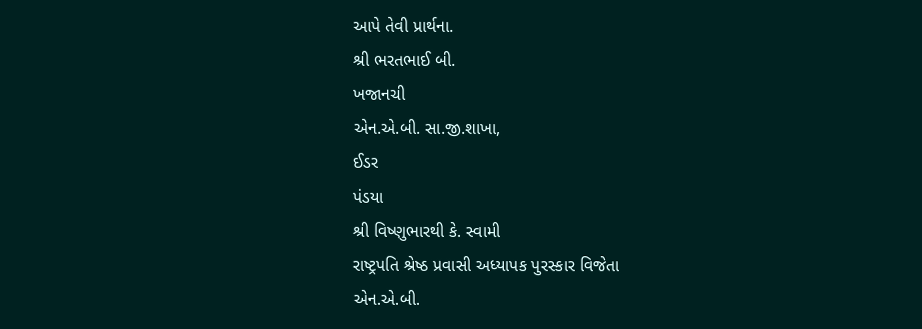આપે તેવી પ્રાર્થના.
શ્રી ભરતભાઈ બી.
ખજાનચી
એન.એ.બી. સા.જી.શાખા,
ઈડર
પંડયા
શ્રી વિષ્ણુભારથી કે. સ્વામી
રાષ્ટ્રપતિ શ્રેષ્ઠ પ્રવાસી અધ્યાપક પુરસ્કાર વિજેતા
એન.એ.બી.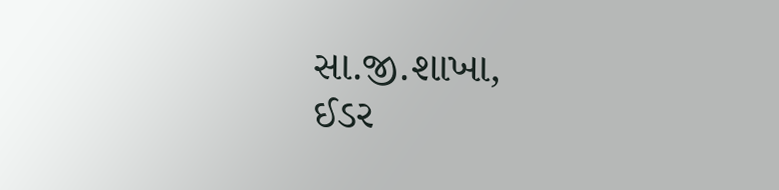સા.જી.શાખા,
ઈડર